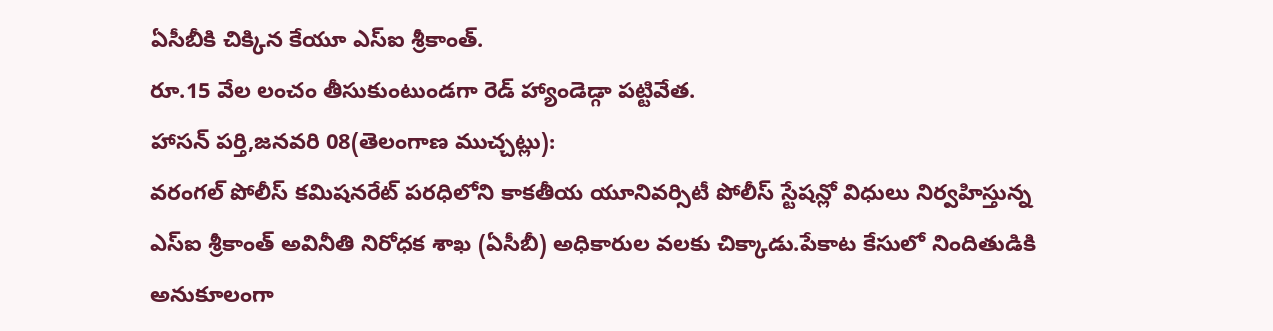ఏసీబీకి చిక్కిన కేయూ ఎస్ఐ శ్రీకాంత్.
రూ.15 వేల లంచం తీసుకుంటుండగా రెడ్ హ్యాండెడ్గా పట్టివేత.
హాసన్ పర్తి,జనవరి 08(తెలంగాణ ముచ్చట్లు):
వరంగల్ పోలీస్ కమిషనరేట్ పరధిలోని కాకతీయ యూనివర్సిటీ పోలీస్ స్టేషన్లో విధులు నిర్వహిస్తున్న ఎస్ఐ శ్రీకాంత్ అవినీతి నిరోధక శాఖ (ఏసీబీ) అధికారుల వలకు చిక్కాడు.పేకాట కేసులో నిందితుడికి అనుకూలంగా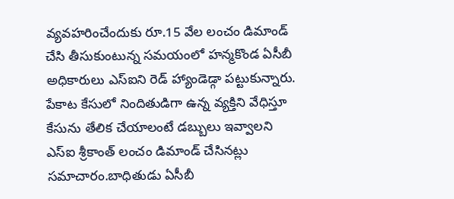వ్యవహరించేందుకు రూ.15 వేల లంచం డిమాండ్ చేసి తీసుకుంటున్న సమయంలో హన్మకొండ ఏసీబీ అధికారులు ఎస్ఐని రెడ్ హ్యాండెడ్గా పట్టుకున్నారు. పేకాట కేసులో నిందితుడిగా ఉన్న వ్యక్తిని వేధిస్తూ కేసును తేలిక చేయాలంటే డబ్బులు ఇవ్వాలని ఎస్ఐ శ్రీకాంత్ లంచం డిమాండ్ చేసినట్లు సమాచారం.బాధితుడు ఏసీబీ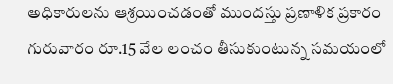అధికారులను ఆశ్రయించడంతో ముందస్తు ప్రణాళిక ప్రకారం గురువారం రూ.15 వేల లంచం తీసుకుంటున్న సమయంలో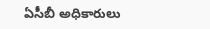ఏసీబీ అధికారులు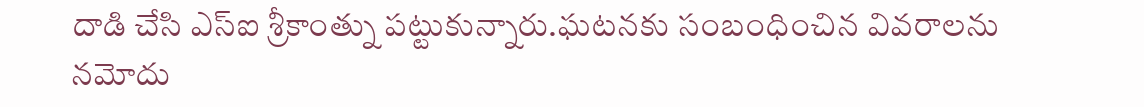దాడి చేసి ఎస్ఐ శ్రీకాంత్ను పట్టుకున్నారు.ఘటనకు సంబంధించిన వివరాలను నమోదు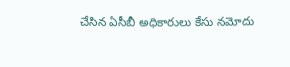చేసిన ఏసీబీ అధికారులు కేసు నమోదు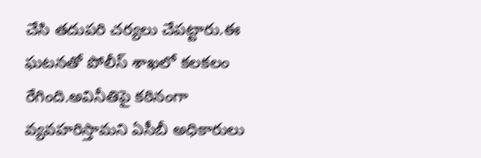చేసి తదుపరి చర్యలు చేపట్టారు.ఈ ఘటనతో పోలీస్ శాఖలో కలకలం రేగింది.అవినీతిపై కఠినంగా వ్యవహరిస్తామని ఏసీబీ అధికారులు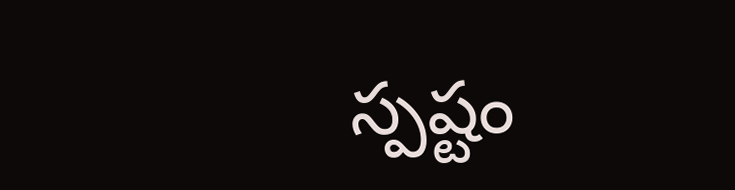స్పష్టం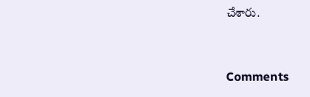చేశారు.


Comments